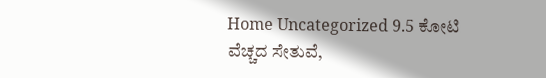Home Uncategorized 9.5 ಕೋಟಿ ವೆಚ್ಚದ ಸೇತುವೆ,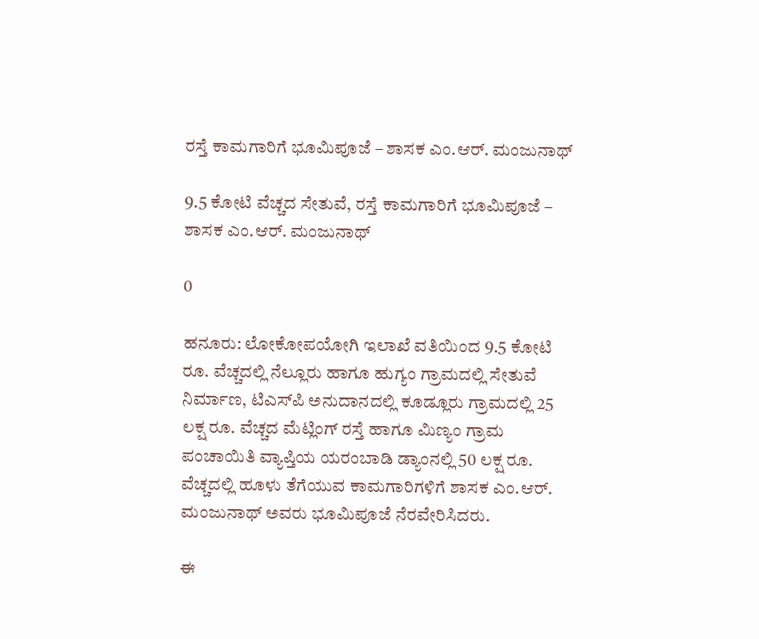ರಸ್ತೆ ಕಾಮಗಾರಿಗೆ ಭೂಮಿಪೂಜೆ – ಶಾಸಕ ಎಂ.ಆರ್. ಮಂಜುನಾಥ್

9.5 ಕೋಟಿ ವೆಚ್ಚದ ಸೇತುವೆ, ರಸ್ತೆ ಕಾಮಗಾರಿಗೆ ಭೂಮಿಪೂಜೆ – ಶಾಸಕ ಎಂ.ಆರ್. ಮಂಜುನಾಥ್

0

ಹನೂರು: ಲೋಕೋಪಯೋಗಿ ಇಲಾಖೆ ವತಿಯಿಂದ 9.5 ಕೋಟಿ ರೂ. ವೆಚ್ಚದಲ್ಲಿ ನೆಲ್ಲೂರು ಹಾಗೂ ಹುಗ್ಯಂ ಗ್ರಾಮದಲ್ಲಿ ಸೇತುವೆ ನಿರ್ಮಾಣ, ಟಿಎಸ್‌ಪಿ ಅನುದಾನದಲ್ಲಿ ಕೂಡ್ಲೂರು ಗ್ರಾಮದಲ್ಲಿ 25 ಲಕ್ಷ ರೂ. ವೆಚ್ಚದ ಮೆಟ್ಲಿಂಗ್ ರಸ್ತೆ ಹಾಗೂ ಮಿಣ್ಯಂ ಗ್ರಾಮ ಪಂಚಾಯಿತಿ ವ್ಯಾಪ್ತಿಯ ಯರಂಬಾಡಿ ಡ್ಯಾಂನಲ್ಲಿ 50 ಲಕ್ಷ ರೂ. ವೆಚ್ಚದಲ್ಲಿ ಹೂಳು ತೆಗೆಯುವ ಕಾಮಗಾರಿಗಳಿಗೆ ಶಾಸಕ ಎಂ.ಆರ್. ಮಂಜುನಾಥ್ ಅವರು ಭೂಮಿಪೂಜೆ ನೆರವೇರಿಸಿದರು.

ಈ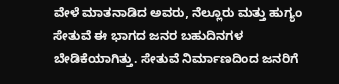ವೇಳೆ ಮಾತನಾಡಿದ ಅವರು, ನೆಲ್ಲೂರು ಮತ್ತು ಹುಗ್ಯಂ ಸೇತುವೆ ಈ ಭಾಗದ ಜನರ ಬಹುದಿನಗಳ ಬೇಡಿಕೆಯಾಗಿತ್ತು. ಸೇತುವೆ ನಿರ್ಮಾಣದಿಂದ ಜನರಿಗೆ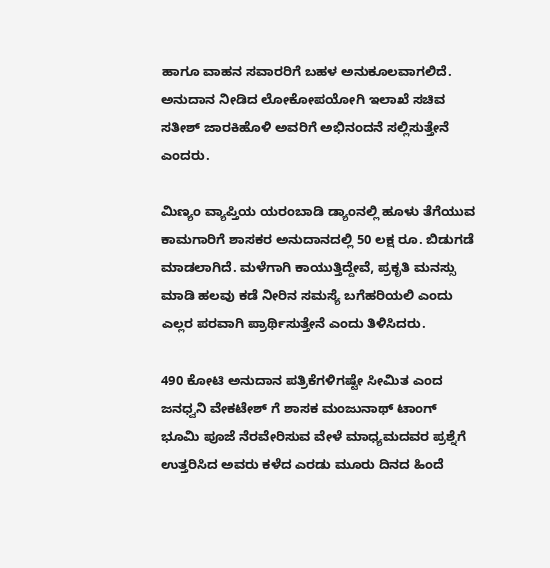ಹಾಗೂ ವಾಹನ ಸವಾರರಿಗೆ ಬಹಳ ಅನುಕೂಲವಾಗಲಿದೆ. ಅನುದಾನ ನೀಡಿದ ಲೋಕೋಪಯೋಗಿ ಇಲಾಖೆ ಸಚಿವ ಸತೀಶ್ ಜಾರಕಿಹೊಳಿ ಅವರಿಗೆ ಅಭಿನಂದನೆ ಸಲ್ಲಿಸುತ್ತೇನೆ ಎಂದರು.

ಮಿಣ್ಯಂ ವ್ಯಾಪ್ತಿಯ ಯರಂಬಾಡಿ ಡ್ಯಾಂನಲ್ಲಿ ಹೂಳು ತೆಗೆಯುವ ಕಾಮಗಾರಿಗೆ ಶಾಸಕರ ಅನುದಾನದಲ್ಲಿ 50 ಲಕ್ಷ ರೂ. ಬಿಡುಗಡೆ ಮಾಡಲಾಗಿದೆ. ಮಳೆಗಾಗಿ ಕಾಯುತ್ತಿದ್ದೇವೆ, ಪ್ರಕೃತಿ ಮನಸ್ಸು ಮಾಡಿ ಹಲವು ಕಡೆ ನೀರಿನ ಸಮಸ್ಯೆ ಬಗೆಹರಿಯಲಿ ಎಂದು ಎಲ್ಲರ ಪರವಾಗಿ ಪ್ರಾರ್ಥಿಸುತ್ತೇನೆ ಎಂದು ತಿಳಿಸಿದರು.

490 ಕೋಟಿ ಅನುದಾನ ಪತ್ರಿಕೆಗಳಿಗಷ್ಟೇ ಸೀಮಿತ ಎಂದ ಜನಧ್ವನಿ ವೇಕಟೇಶ್ ಗೆ ಶಾಸಕ ಮಂಜುನಾಥ್ ಟಾಂಗ್
ಭೂಮಿ ಪೂಜೆ ನೆರವೇರಿಸುವ ವೇಳೆ ಮಾಧ್ಯಮದವರ ಪ್ರಶ್ನೆಗೆ ಉತ್ತರಿಸಿದ ಅವರು ಕಳೆದ ಎರಡು ಮೂರು ದಿನದ ಹಿಂದೆ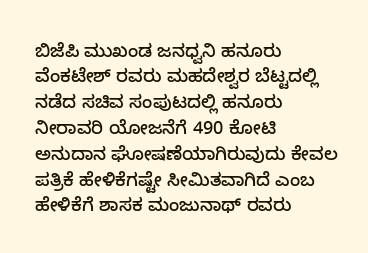ಬಿಜೆಪಿ ಮುಖಂಡ ಜನಧ್ವನಿ ಹನೂರು ವೆಂಕಟೇಶ್ ರವರು ಮಹದೇಶ್ವರ ಬೆಟ್ಟದಲ್ಲಿ ನಡೆದ ಸಚಿವ ಸಂಪುಟದಲ್ಲಿ ಹನೂರು ನೀರಾವರಿ ಯೋಜನೆಗೆ 490 ಕೋಟಿ ಅನುದಾನ ಘೋಷಣೆಯಾಗಿರುವುದು ಕೇವಲ ಪತ್ರಿಕೆ ಹೇಳಿಕೆಗಷ್ಟೇ ಸೀಮಿತವಾಗಿದೆ ಎಂಬ ಹೇಳಿಕೆಗೆ ಶಾಸಕ ಮಂಜುನಾಥ್ ರವರು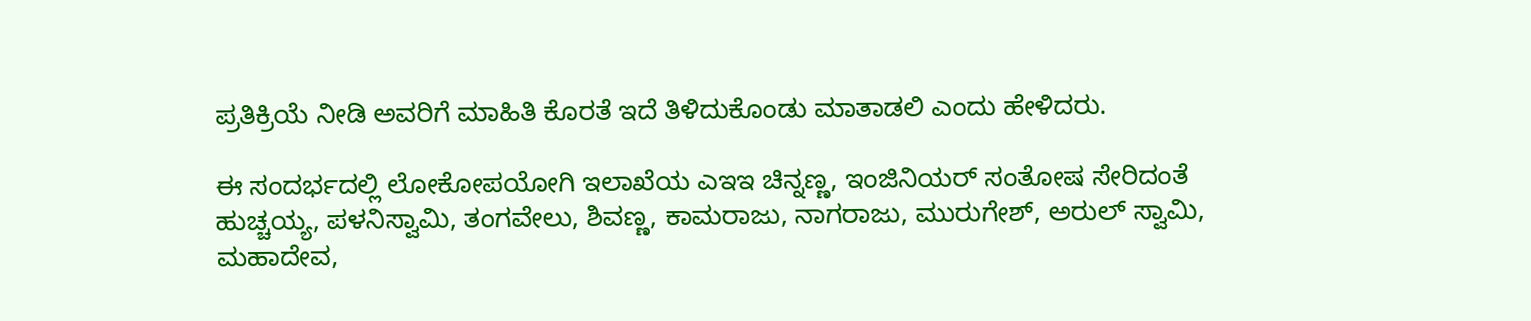ಪ್ರತಿಕ್ರಿಯೆ ನೀಡಿ ಅವರಿಗೆ ಮಾಹಿತಿ ಕೊರತೆ ಇದೆ ತಿಳಿದುಕೊಂಡು ಮಾತಾಡಲಿ ಎಂದು ಹೇಳಿದರು.

ಈ ಸಂದರ್ಭದಲ್ಲಿ ಲೋಕೋಪಯೋಗಿ ಇಲಾಖೆಯ ಎಇಇ ಚಿನ್ನಣ್ಣ, ಇಂಜಿನಿಯರ್ ಸಂತೋಷ ಸೇರಿದಂತೆ ಹುಚ್ಚಯ್ಯ, ಪಳನಿಸ್ವಾಮಿ, ತಂಗವೇಲು, ಶಿವಣ್ಣ, ಕಾಮರಾಜು, ನಾಗರಾಜು, ಮುರುಗೇಶ್, ಅರುಲ್ ಸ್ವಾಮಿ, ಮಹಾದೇವ,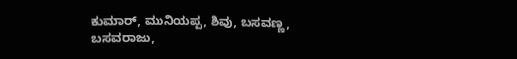ಕುಮಾರ್, ಮುನಿಯಪ್ಪ, ಶಿವು, ಬಸವಣ್ಣ, ಬಸವರಾಜು,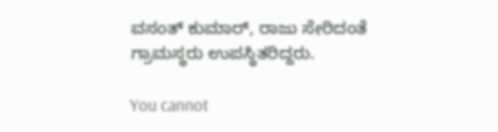ವಸಂತ್ ಕುಮಾರ್, ರಾಜು ಸೇರಿದಂತೆ ಗ್ರಾಮಸ್ಥರು ಉಪಸ್ಥಿತರಿದ್ದರು.

You cannot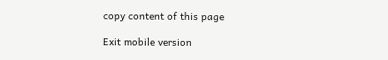copy content of this page

Exit mobile version